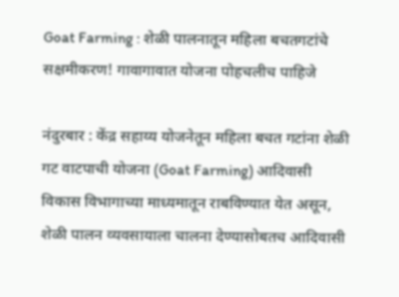Goat Farming : शेळी पालनातून महिला बचतगटांचे सक्षमीकरण! गावागावात योजना पोहचलीच पाहिजे

नंदुरबार : केंद्र सहाय्य योजनेतून महिला बचत गटांना शेळी गट वाटपाची योजना (Goat Farming) आदिवासी विकास विभागाच्या माध्यमातून राबविण्यात येत असून, शेळी पालन व्यवसायाला चालना देण्यासोबतच आदिवासी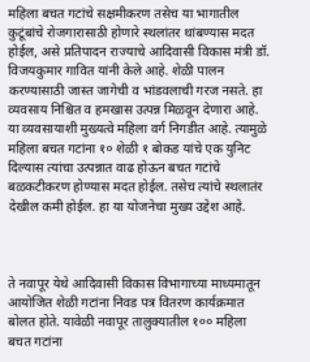महिला बचत गटांचे सक्षमीकरण तसेच या भागातील कुटूंबांचे रोजगारासाठी होणारे स्थलांतर थांबण्यास मदत होईल, असे प्रतिपादन राज्याचे आदिवासी विकास मंत्री डॉ. विजयकुमार गावित यांनी केले आहे. शेळी पालन करण्यासाठी जास्त जागेची व भांडवलाची गरज नसते. हा व्यवसाय निश्चित व हमखास उत्पन्न मिळवून देणारा आहे. या व्यवसायाशी मुख्यत्वे महिला वर्ग निगडीत आहे. त्यामुळे महिला बचत गटांना १० शेळी १ बोकड यांचे एक युनिट दिल्यास त्यांचा उत्पन्नात वाढ होऊन बचत गटांचे बळकटीकरण होण्यास मदत होईल. तसेच त्यांचे स्थलातंर देखील कमी होईल. हा या योजनेचा मुख्य उद्देश आहे.



ते नवापूर येथे आदिवासी विकास विभागाच्या माध्यमातून आयोजित शेळी गटांना निवड पत्र वितरण कार्यक्रमात बोलत होते. यावेळी नवापूर तालुक्यातील १०० महिला बचत गटांना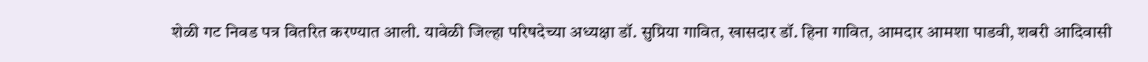शेळी गट निवड पत्र वितरित करण्यात आली. यावेळी जिल्हा परिषदेच्या अध्यक्षा डॉ. सुप्रिया गावित, खासदार डॉ. हिना गावित, आमदार आमशा पाडवी, शबरी आदिवासी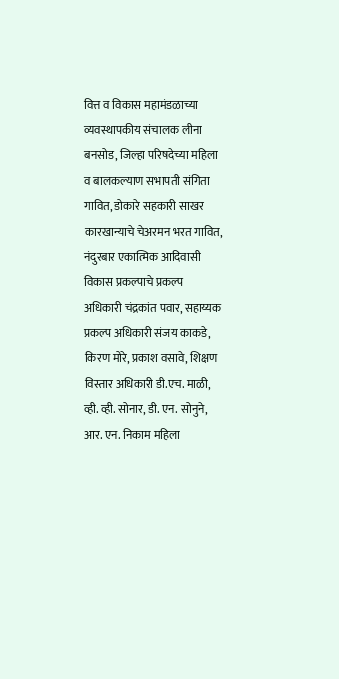वित्त व विकास महामंडळाच्या व्यवस्थापकीय संचालक लीना बनसोड, जिल्हा परिषदेच्या महिला व बालकल्याण सभापती संगिता गावित, डोकारे सहकारी साखर कारखान्याचे चेअरमन भरत गावित, नंदुरबार एकात्मिक आदिवासी विकास प्रकल्पाचे प्रकल्प अधिकारी चंद्रकांत पवार, सहाय्यक प्रकल्प अधिकारी संजय काकडे, किरण मोरे, प्रकाश वसावे, शिक्षण विस्तार अधिकारी डी.एच. माळी, व्ही. व्ही. सोनार, डी. एन. सोनुने, आर. एन. निकाम महिला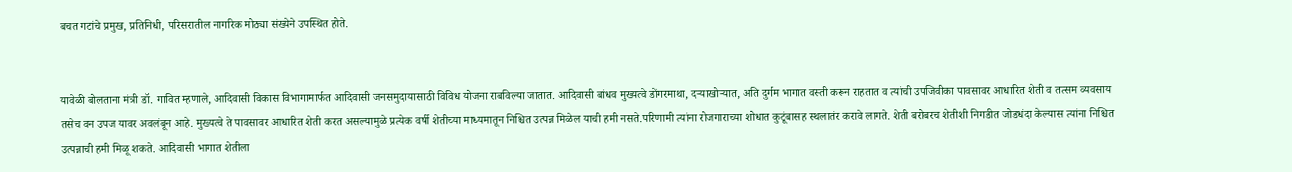बचत गटांचे प्रमुख, प्रतिनिधी, परिसरातील नागरिक मोठ्या संख्येने उपस्थित होते.


यावेळी बोलताना मंत्री डॉ. गावित म्हणाले, आदिवासी विकास विभागामार्फत आदिवासी जनसमुदायासाठी विविध योजना राबविल्या जातात. आदिवासी बांधव मुख्यत्वे डोंगरमाथा, दऱ्याखोऱ्यात, अति दुर्गम भागात वस्ती करून राहतात व त्यांची उपजिवीका पावसावर आधारित शेती व तत्सम व्यवसाय तसेच वन उपज यावर अवलंबून आहे. मुख्यत्वे ते पावसावर आधारित शेती करत असल्यामुळे प्रत्येक वर्षी शेतीच्या माध्यमातून निश्चित उत्पन्न मिळेल याची हमी नसते.परिणामी त्यांना रोजगाराच्या शोधात कुटूंबासह स्थलातंर करावे लागते. शेती बरोबरच शेतीशी निगडीत जोडधंदा केल्यास त्यांना निश्चित उत्पन्नाची हमी मिळू शकते. आदिवासी भागात शेतीला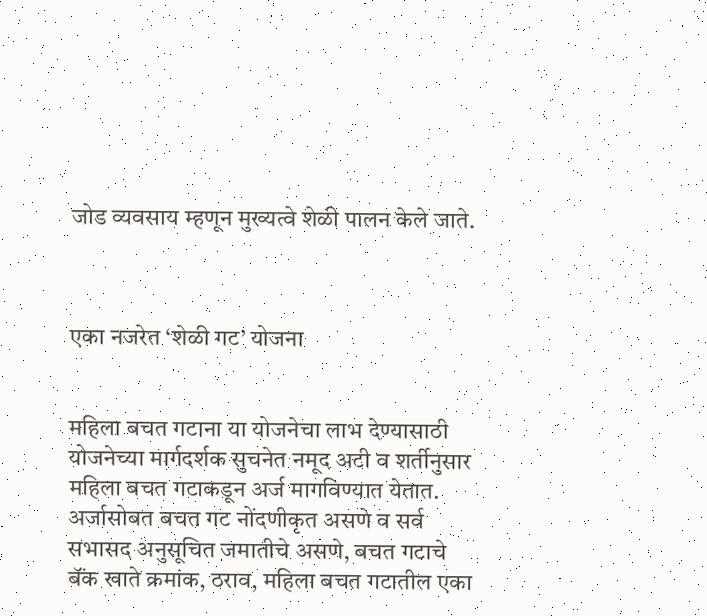जोड व्यवसाय म्हणून मुख्यत्वे शेळी पालन केले जाते.



एका नजरेत ‘शेळी गट’ योजना


महिला बचत गटाना या योजनेचा लाभ देण्यासाठी योजनेच्या मार्गदर्शक सुचनेत नमूद अटी व शर्तीनुसार महिला बचत गटाकडून अर्ज मागविण्यात येतात. अर्जासोबत बचत गट नोंदणीकृत असणे व सर्व सभासद अनुसूचित जमातीचे असणे, बचत गटाचे बॅंक खाते क्रमांक, ठराव, महिला बचत गटातील एका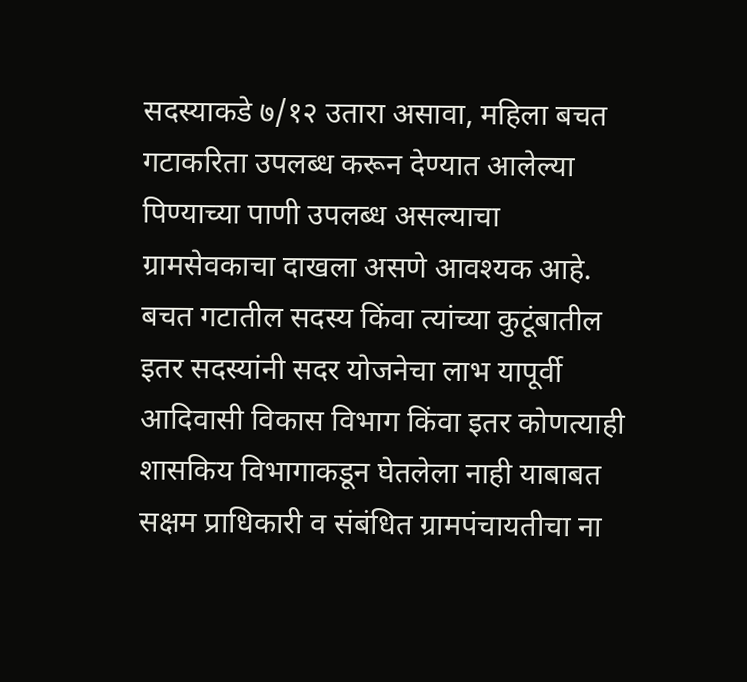सदस्याकडे ७/१२ उतारा असावा, महिला बचत गटाकरिता उपलब्ध करून देण्यात आलेल्या पिण्याच्या पाणी उपलब्ध असल्याचा ग्रामसेवकाचा दाखला असणे आवश्यक आहे. बचत गटातील सदस्य किंवा त्यांच्या कुटूंबातील इतर सदस्यांनी सदर योजनेचा लाभ यापूर्वी आदिवासी विकास विभाग किंवा इतर कोणत्याही शासकिय विभागाकडून घेतलेला नाही याबाबत सक्षम प्राधिकारी व संबंधित ग्रामपंचायतीचा ना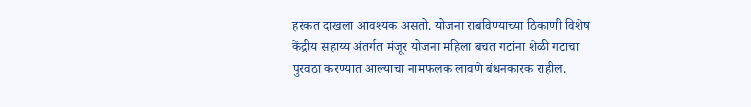हरकत दाखला आवश्यक असतो. योजना राबविण्याच्या ठिकाणी विशेष केंद्रीय सहाय्य अंतर्गत मंजूर योजना महिला बचत गटांना शेळी गटाचा पुरवठा करण्यात आल्याचा नामफलक लावणे बंधनकारक राहील.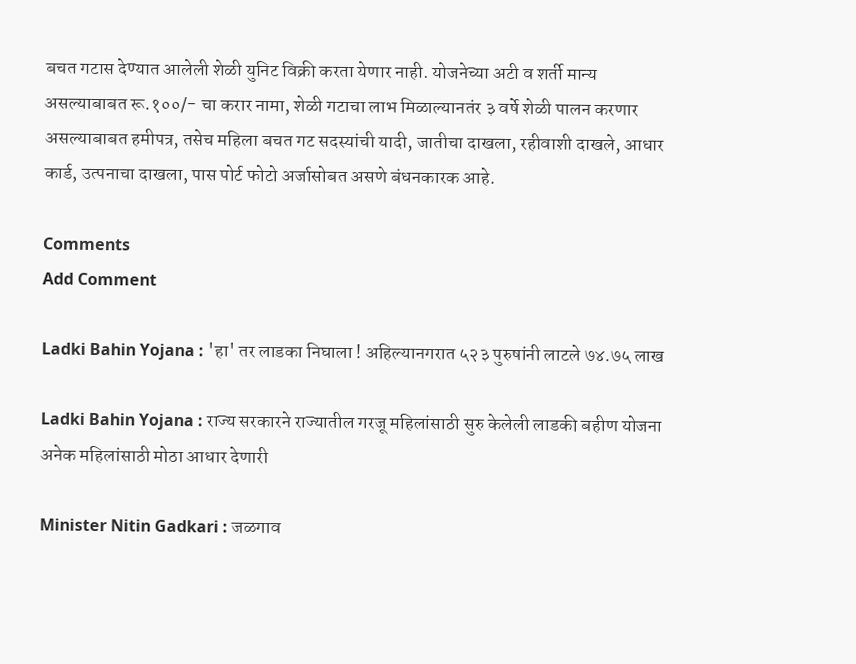बचत गटास देण्यात आलेली शेळी युनिट विक्री करता येणार नाही. योजनेच्या अटी व शर्ती मान्य असल्याबाबत रू.१००/- चा करार नामा, शेळी गटाचा लाभ मिळाल्यानतंर ३ वर्षे शेळी पालन करणार असल्याबाबत हमीपत्र, तसेच महिला बचत गट सदस्यांची यादी, जातीचा दाखला, रहीवाशी दाखले, आधार कार्ड, उत्पनाचा दाखला, पास पोर्ट फोटो अर्जासोबत असणे बंधनकारक आहे.

Comments
Add Comment

Ladki Bahin Yojana : 'हा' तर लाडका निघाला ! अहिल्यानगरात ५२३ पुरुषांनी लाटले ७४.७५ लाख

Ladki Bahin Yojana : राज्य सरकारने राज्यातील गरजू महिलांसाठी सुरु केलेली लाडकी बहीण योजना अनेक महिलांसाठी मोठा आधार देणारी

Minister Nitin Gadkari : जळगाव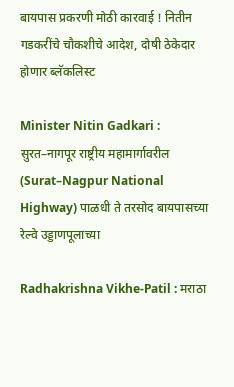बायपास प्रकरणी मोठी कारवाई ! नितीन गडकरींचे चौकशीचे आदेश, दोषी ठेकेदार होणार ब्लॅकलिस्ट

Minister Nitin Gadkari : सुरत–नागपूर राष्ट्रीय महामार्गावरील (Surat–Nagpur National Highway) पाळधी ते तरसोद बायपासच्या रेल्वे उड्डाणपूलाच्या

Radhakrishna Vikhe-Patil : मराठा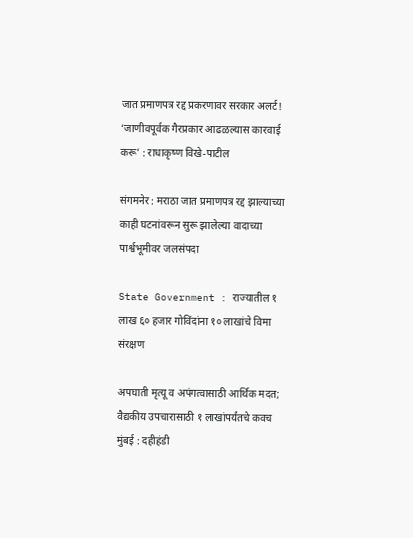जात प्रमाणपत्र रद्द प्रकरणावर सरकार अलर्ट! ‘जाणीवपूर्वक गैरप्रकार आढळल्यास कारवाई करू’ : राधाकृष्ण विखे-पाटील

संगमनेर : मराठा जात प्रमाणपत्र रद्द झाल्याच्या काही घटनांवरून सुरू झालेल्या वादाच्या पार्श्वभूमीवर जलसंपदा

State Government : राज्यातील १ लाख ६० हजार गोविंदांना १० लाखांचे विमा संरक्षण

अपघाती मृत्यू व अपंगत्वासाठी आर्थिक मदत; वैद्यकीय उपचारासाठी १ लाखांपर्यंतचे कवच मुंबई : दहीहंडी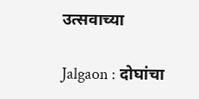उत्सवाच्या

Jalgaon : दोघांचा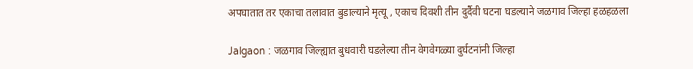अपघातात तर एकाचा तलावात बुडाल्याने मृत्यू , एकाच दिवशी तीन दुर्दैवी घटना घडल्याने जळगाव जिल्हा हळहळला

Jalgaon : जळगाव जिल्ह्यात बुधवारी घडलेल्या तीन वेगवेगळ्या दुर्घटनांनी जिल्हा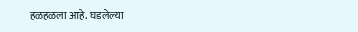हळहळला आहे. घडलेल्या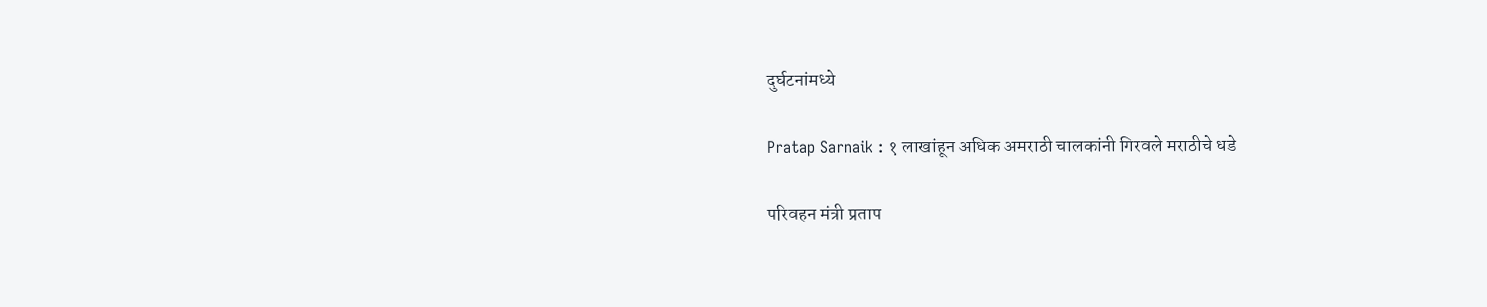दुर्घटनांमध्ये

Pratap Sarnaik : १ लाखांहून अधिक अमराठी चालकांनी गिरवले मराठीचे धडे

परिवहन मंत्री प्रताप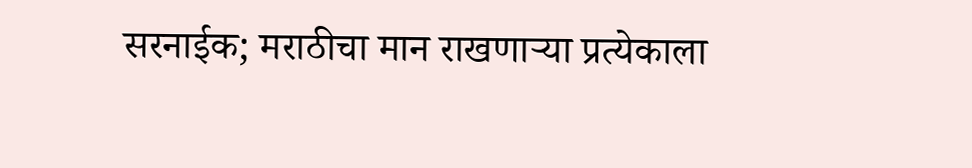सरनाईक; मराठीचा मान राखणाऱ्या प्रत्येकाला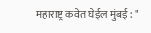महाराष्ट्र कवेत घेईल मुंबई : "